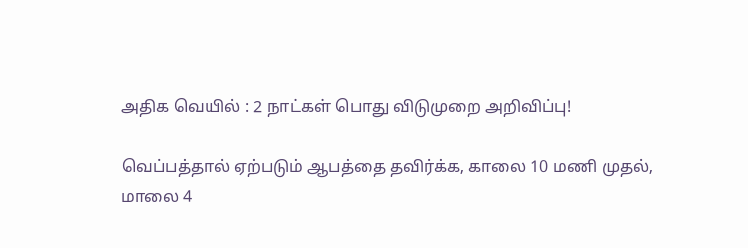அதிக வெயில் : 2 நாட்கள் பொது விடுமுறை அறிவிப்பு!

வெப்பத்தால் ஏற்படும் ஆபத்தை தவிர்க்க, காலை 10 மணி முதல், மாலை 4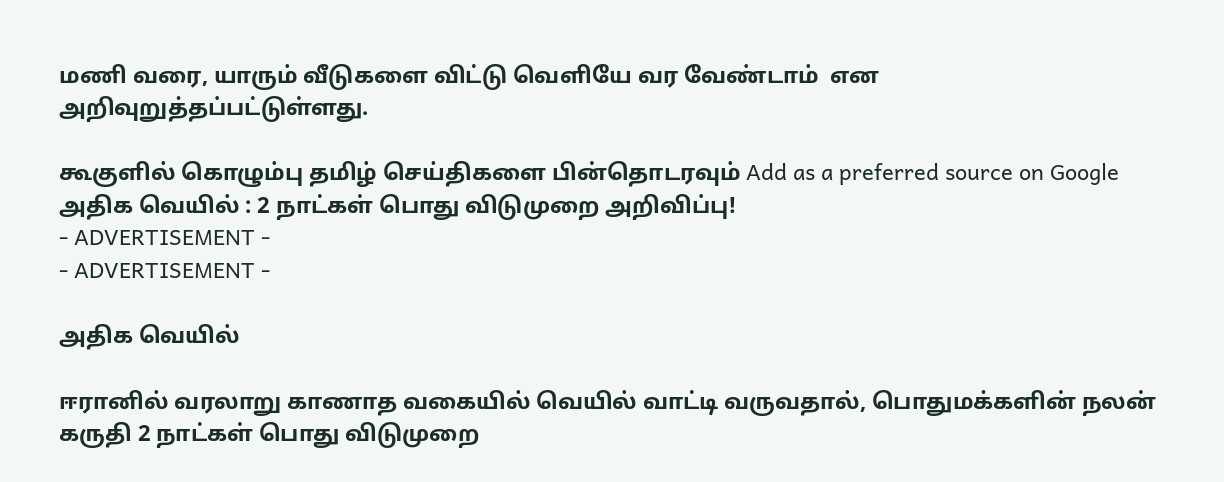மணி வரை, யாரும் வீடுகளை விட்டு வெளியே வர வேண்டாம்  என அறிவுறுத்தப்பட்டுள்ளது.

கூகுளில் கொழும்பு தமிழ் செய்திகளை பின்தொடரவும் Add as a preferred source on Google
அதிக வெயில் : 2 நாட்கள் பொது விடுமுறை அறிவிப்பு!
- ADVERTISEMENT -
- ADVERTISEMENT -

அதிக வெயில்

ஈரானில் வரலாறு காணாத வகையில் வெயில் வாட்டி வருவதால், பொதுமக்களின் நலன் கருதி 2 நாட்கள் பொது விடுமுறை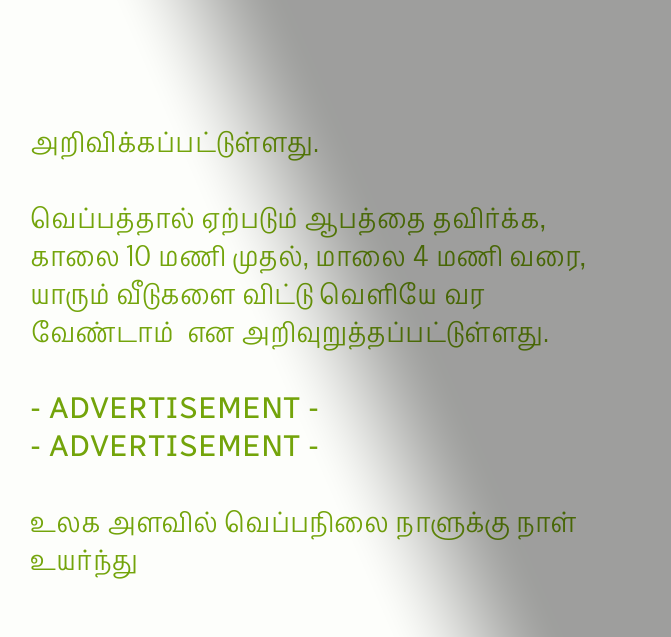அறிவிக்கப்பட்டுள்ளது.

வெப்பத்தால் ஏற்படும் ஆபத்தை தவிர்க்க, காலை 10 மணி முதல், மாலை 4 மணி வரை, யாரும் வீடுகளை விட்டு வெளியே வர வேண்டாம்  என அறிவுறுத்தப்பட்டுள்ளது.

- ADVERTISEMENT -
- ADVERTISEMENT -

உலக அளவில் வெப்பநிலை நாளுக்கு நாள் உயர்ந்து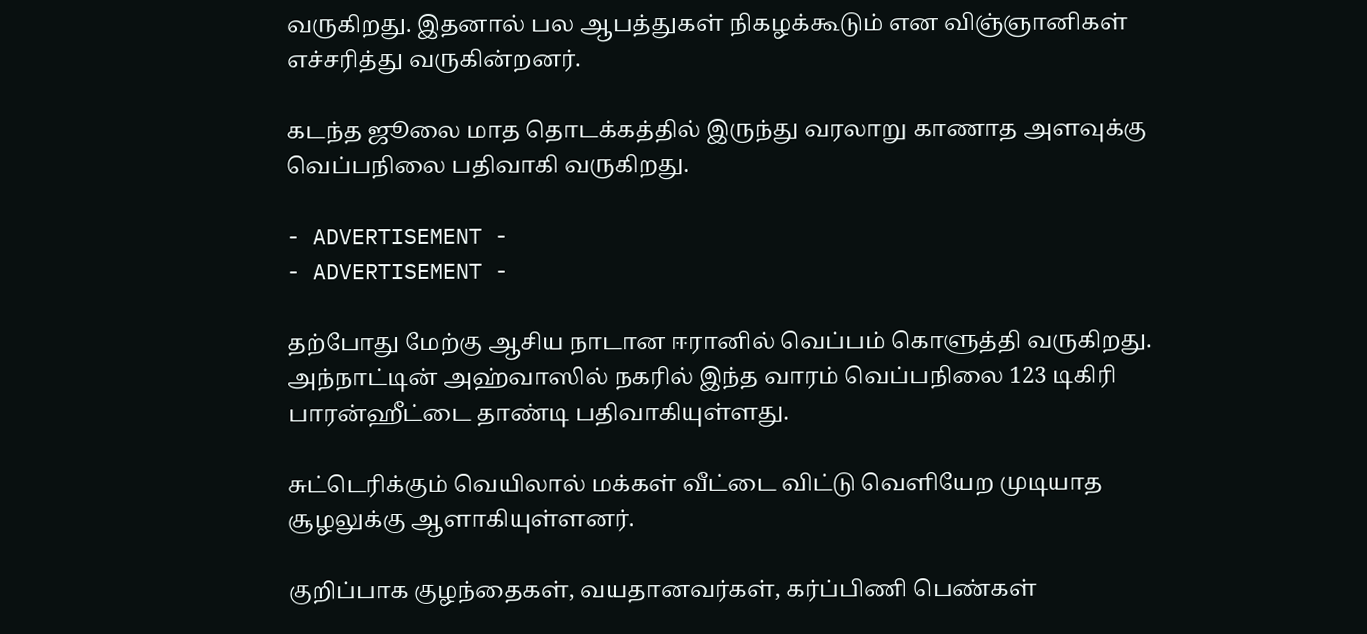வருகிறது. இதனால் பல ஆபத்துகள் நிகழக்கூடும் என விஞ்ஞானிகள் எச்சரித்து வருகின்றனர்.

கடந்த ஜூலை மாத தொடக்கத்தில் இருந்து வரலாறு காணாத அளவுக்கு வெப்பநிலை பதிவாகி வருகிறது.

- ADVERTISEMENT -
- ADVERTISEMENT -

தற்போது மேற்கு ஆசிய நாடான ஈரானில் வெப்பம் கொளுத்தி வருகிறது. அந்நாட்டின் அஹ்வாஸில் நகரில் இந்த வாரம் வெப்பநிலை 123 டிகிரி பாரன்ஹீட்டை தாண்டி பதிவாகியுள்ளது.

சுட்டெரிக்கும் வெயிலால் மக்கள் வீட்டை விட்டு வெளியேற முடியாத சூழலுக்கு ஆளாகியுள்ளனர்.

குறிப்பாக குழந்தைகள், வயதானவர்கள், கர்ப்பிணி பெண்கள்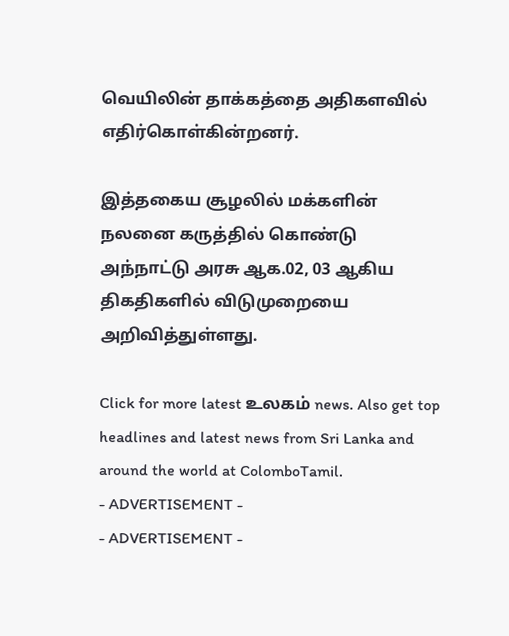வெயிலின் தாக்கத்தை அதிகளவில் எதிர்கொள்கின்றனர்.

இத்தகைய சூழலில் மக்களின் நலனை கருத்தில் கொண்டு அந்நாட்டு அரசு ஆக.02, 03 ஆகிய திகதிகளில் விடுமுறையை அறிவித்துள்ளது.

Click for more latest உலகம் news. Also get top headlines and latest news from Sri Lanka and around the world at ColomboTamil.
- ADVERTISEMENT -
- ADVERTISEMENT -